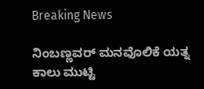Breaking News

ನಿಂಬಣ್ಣವರ್ ಮನವೊಲಿಕೆ ಯತ್ನ ಕಾಲು ಮುಟ್ಟಿ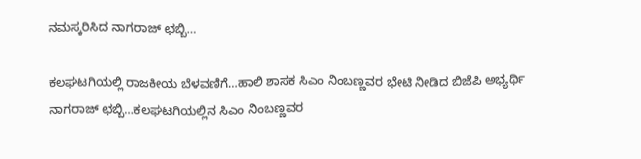ನಮಸ್ಕರಿಸಿದ ನಾಗರಾಜ್ ಛಬ್ಬಿ…

ಕಲಘಟಗಿಯಲ್ಲಿ ರಾಜಕೀಯ ಬೆಳವಣಿಗೆ…ಹಾಲಿ ಶಾಸಕ ಸಿಎಂ ನಿಂಬಣ್ಣವರ ಭೇಟಿ ನೀಡಿದ ಬಿಜೆಪಿ ಅಭ್ಯರ್ಥಿ ನಾಗರಾಜ್ ಛಬ್ಬಿ…ಕಲಘಟಗಿಯಲ್ಲಿನ ಸಿಎಂ ನಿಂಬಣ್ಣವರ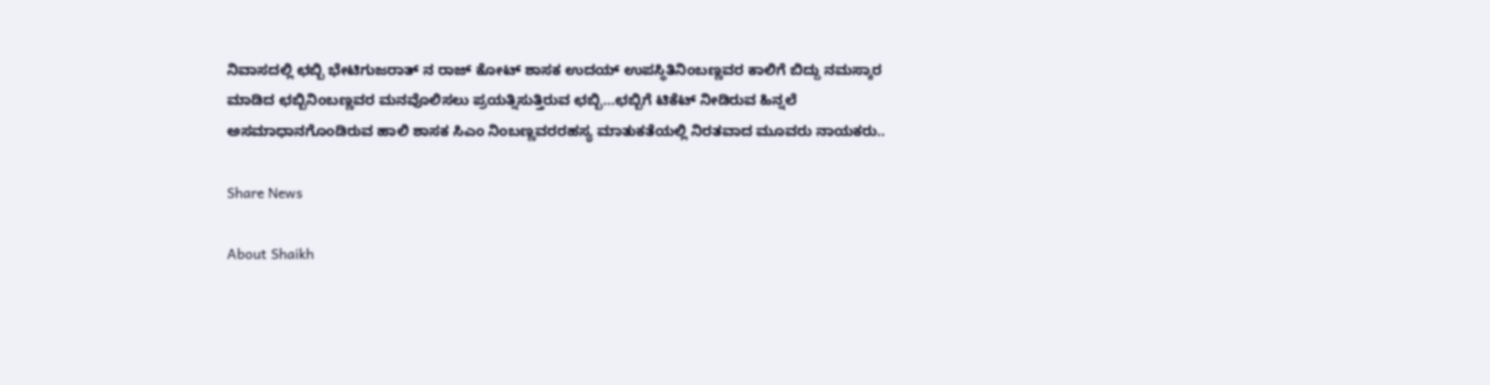ನಿವಾಸದಲ್ಲಿ ಛಬ್ಬಿ ಭೇಟಿಗುಜರಾತ್ ನ ರಾಜ್ ಕೋಟ್ ಶಾಸಕ ಉದಯ್ ಉಪಸ್ಥಿತಿನಿಂಬಣ್ಣವರ ಕಾಲಿಗೆ ಬಿದ್ದು ನಮಸ್ಕಾರ ಮಾಡಿದ ಛಬ್ಬಿನಿಂಬಣ್ಣವರ ಮನವೊಲಿಸಲು ಪ್ರಯತ್ನಿಸುತ್ತಿರುವ ಛಬ್ಬಿ…ಛಬ್ಬಿಗೆ ಟಿಕೆಟ್‌ ನೀಡಿರುವ ಹಿನ್ನಲೆ ಅಸಮಾಧಾನಗೊಂಡಿರುವ ಹಾಲಿ ಶಾಸಕ ಸಿಎಂ ನಿಂಬಣ್ಣವರರಹಸ್ಯ ಮಾತುಕತೆಯಲ್ಲಿ ನಿರತವಾದ ಮೂವರು ನಾಯಕರು..

Share News

About Shaikh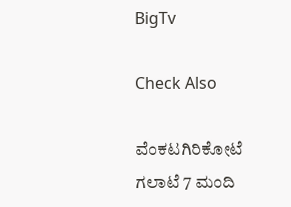BigTv

Check Also

ವೆಂಕಟಗಿರಿಕೋಟೆ ಗಲಾಟೆ 7 ಮಂದಿ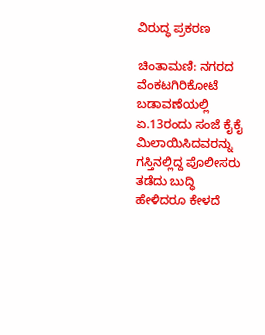ವಿರುದ್ಧ ಪ್ರಕರಣ

ಚಿಂತಾಮಣಿ: ನಗರದ ವೆಂಕಟಗಿರಿಕೋಟೆ ಬಡಾವಣೆಯಲ್ಲಿ ಏ.13ರಂದು ಸಂಜೆ ಕೈಕೈ ಮಿಲಾಯಿಸಿದವರನ್ನು ಗಸ್ತಿನಲ್ಲಿದ್ದ ಪೊಲೀಸರು ತಡೆದು ಬುದ್ಧಿ ಹೇಳಿದರೂ ಕೇಳದೆ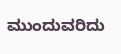ಮುಂದುವರಿದು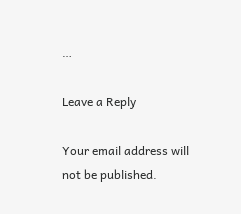…

Leave a Reply

Your email address will not be published.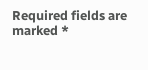Required fields are marked *